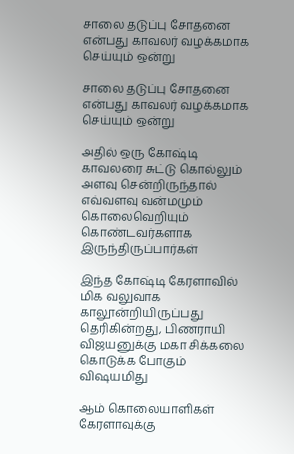சாலை தடுப்பு சோதனை என்பது காவலர் வழக்கமாக செய்யும் ஒன்று

சாலை தடுப்பு சோதனை என்பது காவலர் வழக்கமாக செய்யும் ஒன்று

அதில் ஒரு கோஷ்டி காவலரை சுட்டு கொல்லும் அளவு சென்றிருந்தால் எவ்வளவு வன்மமும் கொலைவெறியும் கொண்டவர்களாக இருந்திருப்பார்கள்

இந்த கோஷ்டி கேரளாவில் மிக வலுவாக காலூன்றியிருப்பது தெரிகின்றது, பிணராயி விஜயனுக்கு மகா சிக்கலை கொடுக்க போகும் விஷயமிது

ஆம் கொலையாளிகள் கேரளாவுக்கு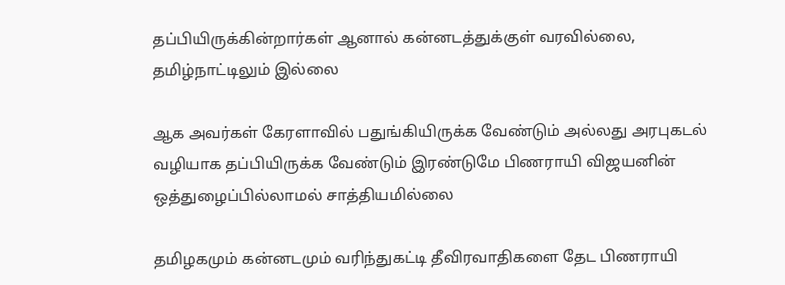தப்பியிருக்கின்றார்கள் ஆனால் கன்னடத்துக்குள் வரவில்லை, தமிழ்நாட்டிலும் இல்லை

ஆக அவர்கள் கேரளாவில் பதுங்கியிருக்க வேண்டும் அல்லது அரபுகடல் வழியாக தப்பியிருக்க வேண்டும் இரண்டுமே பிணராயி விஜயனின் ஒத்துழைப்பில்லாமல் சாத்தியமில்லை

தமிழகமும் கன்னடமும் வரிந்துகட்டி தீவிரவாதிகளை தேட பிணராயி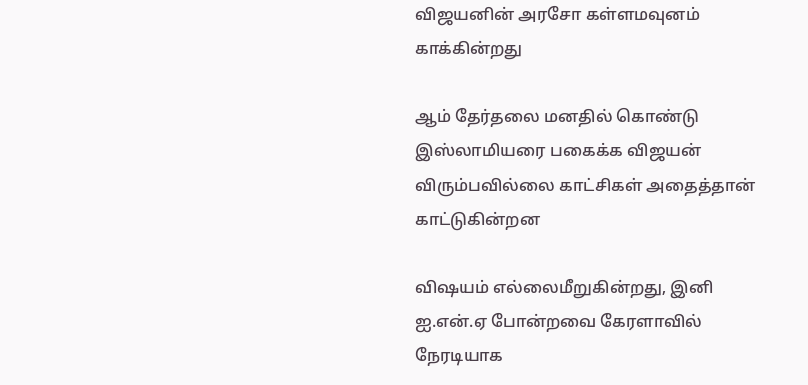விஜயனின் அரசோ கள்ளமவுனம் காக்கின்றது

ஆம் தேர்தலை மனதில் கொண்டு இஸ்லாமியரை பகைக்க விஜயன் விரும்பவில்லை காட்சிகள் அதைத்தான் காட்டுகின்றன‌

விஷயம் எல்லைமீறுகின்றது, இனி ஐ.என்.ஏ போன்றவை கேரளாவில் நேரடியாக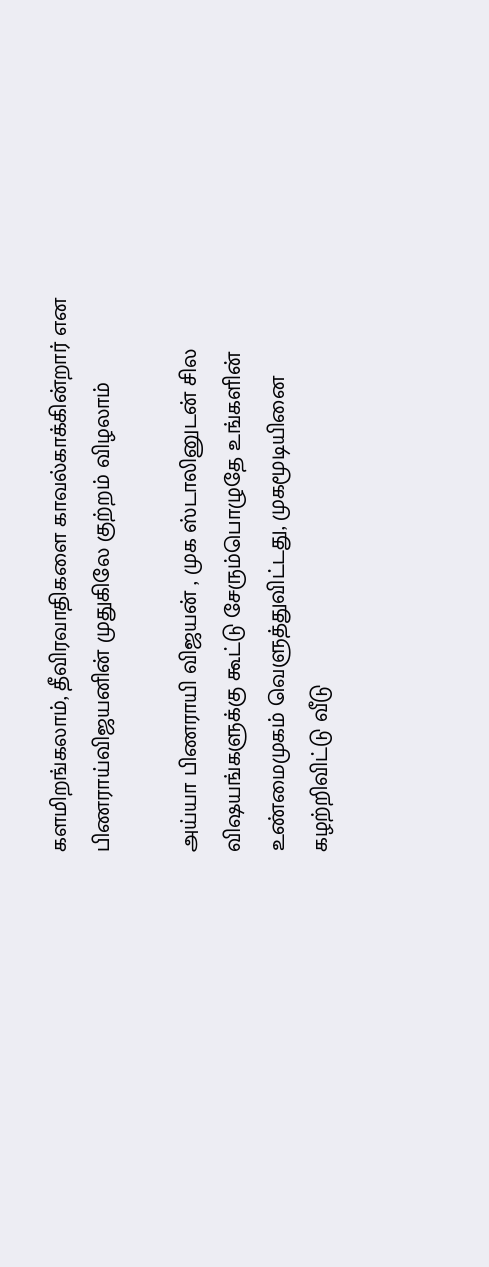களமிறங்கலாம், தீவிரவாதிகளை காவல்காக்கின்றார் என பிணராய்விஜயனின் முதுகிலே குற்றம் விழலாம்

அய்யா பிணராயி விஜயன் , முக ஸ்டாலினுடன் சில விஷயங்களுக்கு கூட்டு சேரும்பொழுதே உங்களின் உண்மைமுகம் வெளுத்துவிட்டது, முகமூடியினை கழற்றிவிட்டு வீடு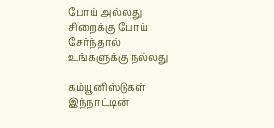போய் அல்லது சிறைக்கு போய் சேர்ந்தால் உங்களுக்கு நல்லது

கம்யூனிஸ்டுகள் இந்நாட்டின்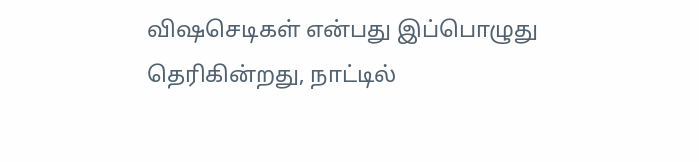விஷசெடிகள் என்பது இப்பொழுது தெரிகின்றது, நாட்டில்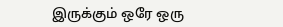இருக்கும் ஒரே ஒரு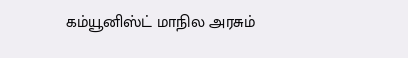கம்யூனிஸ்ட் மாநில அரசும்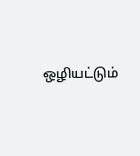ஒழியட்டும்